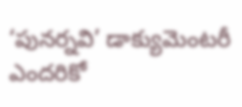‘పునర్నవి’ డాక్యుమెంటరీ ఎందరికో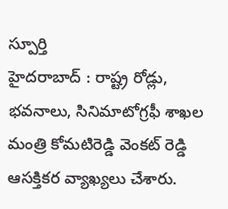స్పూర్తి
హైదరాబాద్ : రాష్ట్ర రోడ్లు, భవనాలు, సినిమాటోగ్రఫీ శాఖల మంత్రి కోమటిరెడ్డి వెంకట్ రెడ్డి ఆసక్తికర వ్యాఖ్యలు చేశారు.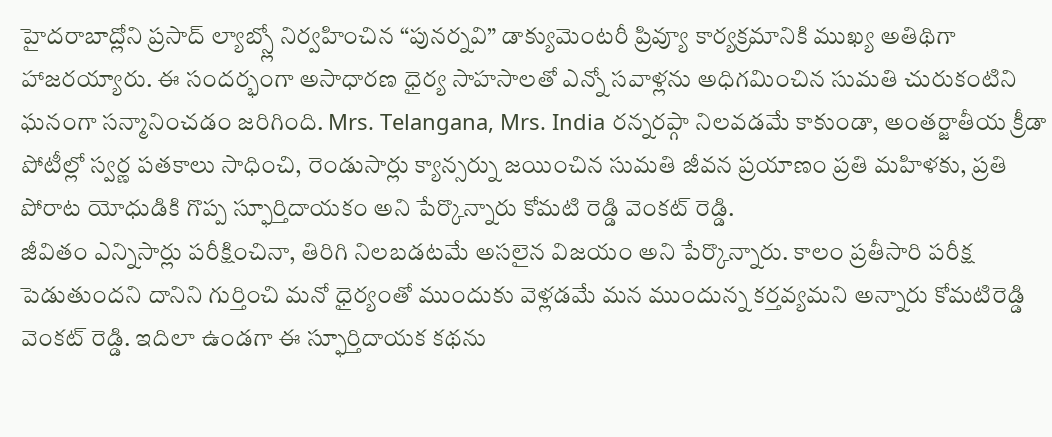హైదరాబాద్లోని ప్రసాద్ ల్యాబ్స్లో నిర్వహించిన “పునర్నవి” డాక్యుమెంటరీ ప్రివ్యూ కార్యక్రమానికి ముఖ్య అతిథిగా హాజరయ్యారు. ఈ సందర్భంగా అసాధారణ ధైర్య సాహసాలతో ఎన్నో సవాళ్లను అధిగమించిన సుమతి చురుకంటిని ఘనంగా సన్మానించడం జరిగింది. Mrs. Telangana, Mrs. India రన్నరప్గా నిలవడమే కాకుండా, అంతర్జాతీయ క్రీడా పోటీల్లో స్వర్ణ పతకాలు సాధించి, రెండుసార్లు క్యాన్సర్ను జయించిన సుమతి జీవన ప్రయాణం ప్రతి మహిళకు, ప్రతి పోరాట యోధుడికి గొప్ప స్ఫూర్తిదాయకం అని పేర్కొన్నారు కోమటి రెడ్డి వెంకట్ రెడ్డి.
జీవితం ఎన్నిసార్లు పరీక్షించినా, తిరిగి నిలబడటమే అసలైన విజయం అని పేర్కొన్నారు. కాలం ప్రతీసారి పరీక్ష పెడుతుందని దానిని గుర్తించి మనో ధైర్యంతో ముందుకు వెళ్లడమే మన ముందున్న కర్తవ్యమని అన్నారు కోమటిరెడ్డి వెంకట్ రెడ్డి. ఇదిలా ఉండగా ఈ స్ఫూర్తిదాయక కథను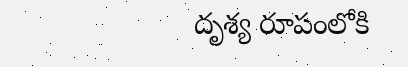దృశ్య రూపంలోకి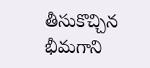తీసుకొచ్చిన భీమగాని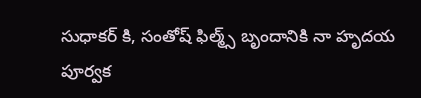సుధాకర్ కి, సంతోష్ ఫిల్మ్స్ బృందానికి నా హృదయ పూర్వక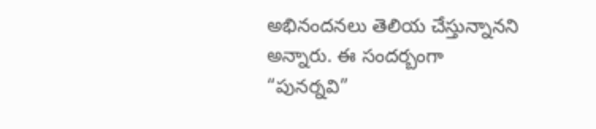అభినందనలు తెలియ చేస్తున్నానని అన్నారు. ఈ సందర్బంగా “పునర్నవి”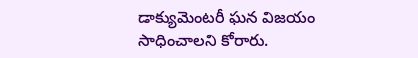డాక్యుమెంటరీ ఘన విజయం సాధించాలని కోరారు.